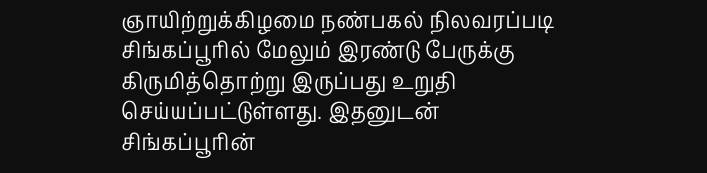ஞாயிற்றுக்கிழமை நண்பகல் நிலவரப்படி சிங்கப்பூரில் மேலும் இரண்டு பேருக்கு கிருமித்தொற்று இருப்பது உறுதி செய்யப்பட்டுள்ளது. இதனுடன் சிங்கப்பூரின்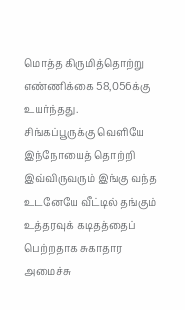மொத்த கிருமித்தொற்று எண்ணிக்கை 58,056க்கு உயர்ந்தது.
சிங்கப்பூருக்கு வெளியே இந்நோயைத் தொற்றி இவ்விருவரும் இங்கு வந்த உடனேயே வீட்டில் தங்கும் உத்தரவுக் கடிதத்தைப் பெற்றதாக சுகாதார அமைச்சு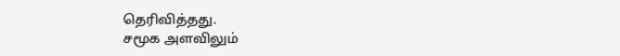தெரிவித்தது.
சமூக அளவிலும்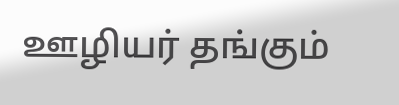ஊழியர் தங்கும்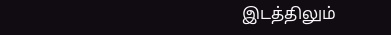இடத்திலும்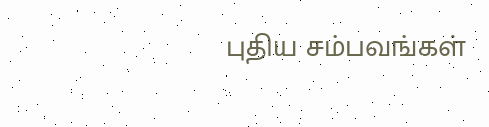புதிய சம்பவங்கள்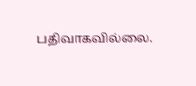பதிவாகவில்லை.